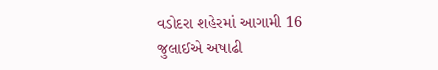વડોદરા શહેરમાં આગામી 16 જુલાઈએ અષાઢી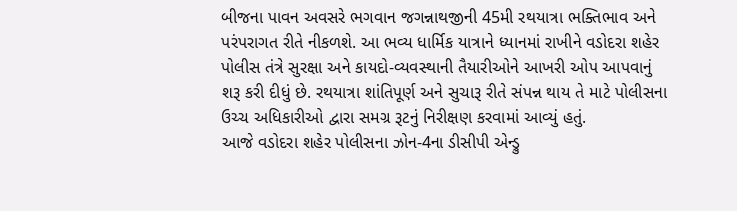બીજના પાવન અવસરે ભગવાન જગન્નાથજીની 45મી રથયાત્રા ભક્તિભાવ અને પરંપરાગત રીતે નીકળશે. આ ભવ્ય ધાર્મિક યાત્રાને ધ્યાનમાં રાખીને વડોદરા શહેર પોલીસ તંત્રે સુરક્ષા અને કાયદો-વ્યવસ્થાની તૈયારીઓને આખરી ઓપ આપવાનું શરૂ કરી દીધું છે. રથયાત્રા શાંતિપૂર્ણ અને સુચારૂ રીતે સંપન્ન થાય તે માટે પોલીસના ઉચ્ચ અધિકારીઓ દ્વારા સમગ્ર રૂટનું નિરીક્ષણ કરવામાં આવ્યું હતું.
આજે વડોદરા શહેર પોલીસના ઝોન-4ના ડીસીપી એન્ડ્રુ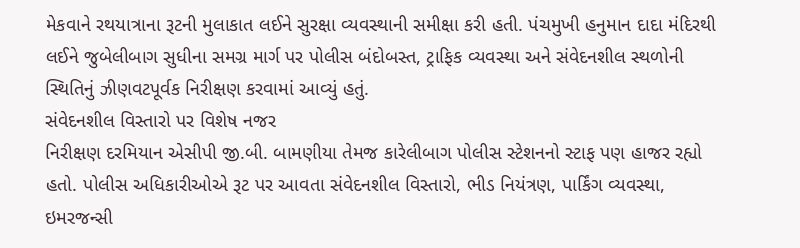મેકવાને રથયાત્રાના રૂટની મુલાકાત લઈને સુરક્ષા વ્યવસ્થાની સમીક્ષા કરી હતી. પંચમુખી હનુમાન દાદા મંદિરથી લઈને જુબેલીબાગ સુધીના સમગ્ર માર્ગ પર પોલીસ બંદોબસ્ત, ટ્રાફિક વ્યવસ્થા અને સંવેદનશીલ સ્થળોની સ્થિતિનું ઝીણવટપૂર્વક નિરીક્ષણ કરવામાં આવ્યું હતું.
સંવેદનશીલ વિસ્તારો પર વિશેષ નજર
નિરીક્ષણ દરમિયાન એસીપી જી.બી. બામણીયા તેમજ કારેલીબાગ પોલીસ સ્ટેશનનો સ્ટાફ પણ હાજર રહ્યો હતો. પોલીસ અધિકારીઓએ રૂટ પર આવતા સંવેદનશીલ વિસ્તારો, ભીડ નિયંત્રણ, પાર્કિંગ વ્યવસ્થા, ઇમરજન્સી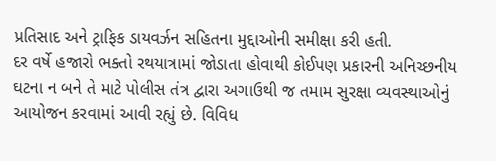પ્રતિસાદ અને ટ્રાફિક ડાયવર્ઝન સહિતના મુદ્દાઓની સમીક્ષા કરી હતી.
દર વર્ષે હજારો ભક્તો રથયાત્રામાં જોડાતા હોવાથી કોઈપણ પ્રકારની અનિચ્છનીય ઘટના ન બને તે માટે પોલીસ તંત્ર દ્વારા અગાઉથી જ તમામ સુરક્ષા વ્યવસ્થાઓનું આયોજન કરવામાં આવી રહ્યું છે. વિવિધ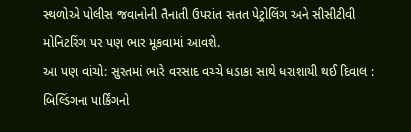સ્થળોએ પોલીસ જવાનોની તૈનાતી ઉપરાંત સતત પેટ્રોલિંગ અને સીસીટીવી મોનિટરિંગ પર પણ ભાર મૂકવામાં આવશે.
આ પણ વાંચો: સુરતમાં ભારે વરસાદ વચ્ચે ધડાકા સાથે ધરાશાયી થઈ દિવાલ : બિલ્ડિંગના પાર્કિંગનો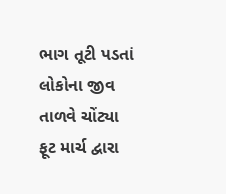ભાગ તૂટી પડતાં લોકોના જીવ તાળવે ચોંટ્યા
ફૂટ માર્ચ દ્વારા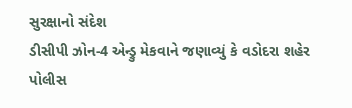સુરક્ષાનો સંદેશ
ડીસીપી ઝોન-4 એન્ડ્રુ મેકવાને જણાવ્યું કે વડોદરા શહેર પોલીસ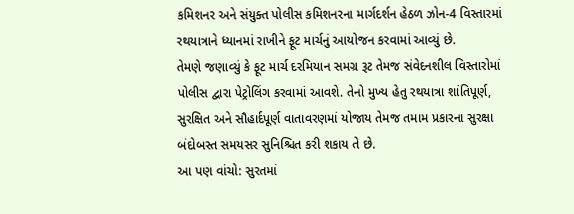કમિશનર અને સંયુક્ત પોલીસ કમિશનરના માર્ગદર્શન હેઠળ ઝોન-4 વિસ્તારમાં રથયાત્રાને ધ્યાનમાં રાખીને ફૂટ માર્ચનું આયોજન કરવામાં આવ્યું છે.
તેમણે જણાવ્યું કે ફૂટ માર્ચ દરમિયાન સમગ્ર રૂટ તેમજ સંવેદનશીલ વિસ્તારોમાં પોલીસ દ્વારા પેટ્રોલિંગ કરવામાં આવશે. તેનો મુખ્ય હેતુ રથયાત્રા શાંતિપૂર્ણ, સુરક્ષિત અને સૌહાર્દપૂર્ણ વાતાવરણમાં યોજાય તેમજ તમામ પ્રકારના સુરક્ષા બંદોબસ્ત સમયસર સુનિશ્ચિત કરી શકાય તે છે.
આ પણ વાંચો: સુરતમાં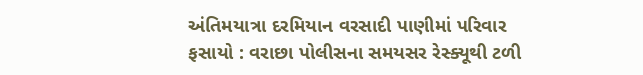અંતિમયાત્રા દરમિયાન વરસાદી પાણીમાં પરિવાર ફસાયો : વરાછા પોલીસના સમયસર રેસ્ક્યૂથી ટળી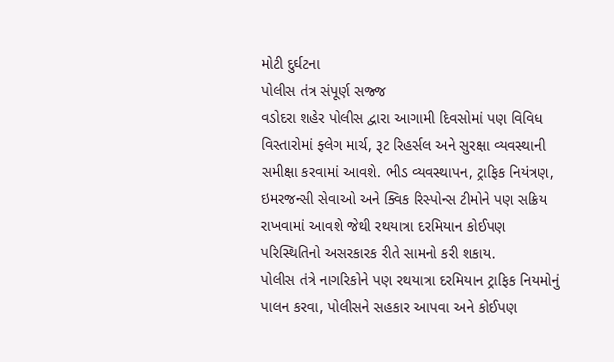મોટી દુર્ઘટના
પોલીસ તંત્ર સંપૂર્ણ સજ્જ
વડોદરા શહેર પોલીસ દ્વારા આગામી દિવસોમાં પણ વિવિધ વિસ્તારોમાં ફ્લેગ માર્ચ, રૂટ રિહર્સલ અને સુરક્ષા વ્યવસ્થાની સમીક્ષા કરવામાં આવશે. ભીડ વ્યવસ્થાપન, ટ્રાફિક નિયંત્રણ, ઇમરજન્સી સેવાઓ અને ક્વિક રિસ્પોન્સ ટીમોને પણ સક્રિય રાખવામાં આવશે જેથી રથયાત્રા દરમિયાન કોઈપણ પરિસ્થિતિનો અસરકારક રીતે સામનો કરી શકાય.
પોલીસ તંત્રે નાગરિકોને પણ રથયાત્રા દરમિયાન ટ્રાફિક નિયમોનું પાલન કરવા, પોલીસને સહકાર આપવા અને કોઈપણ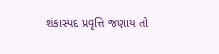શંકાસ્પદ પ્રવૃત્તિ જણાય તો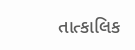તાત્કાલિક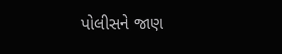પોલીસને જાણ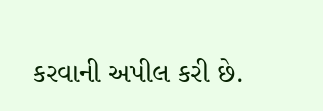કરવાની અપીલ કરી છે.